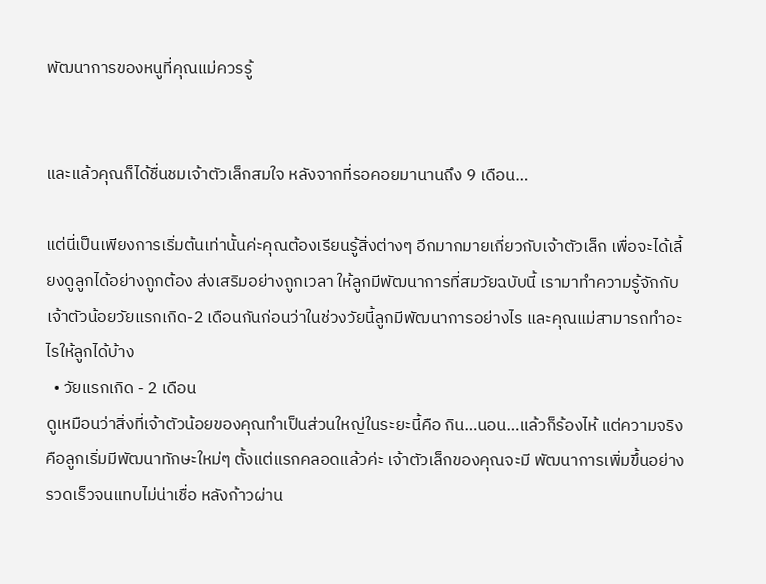พัฒนาการของหนูที่คุณแม่ควรรู้


และแล้วคุณก็ได้ชื่นชมเจ้าตัวเล็กสมใจ หลังจากที่รอคอยมานานถึง 9 เดือน…

แต่นี่เป็นเพียงการเริ่มต้นเท่านั้นค่ะคุณต้องเรียนรู้สิ่งต่างๆ อีกมากมายเกี่ยวกับเจ้าตัวเล็ก เพื่อจะได้เลี้ยงดูลูกได้อย่างถูกต้อง ส่งเสริมอย่างถูกเวลา ให้ลูกมีพัฒนาการที่สมวัยฉบับนี้ เรามาทำความรู้จักกับเจ้าตัวน้อยวัยแรกเกิด-2 เดือนกันก่อนว่าในช่วงวัยนี้ลูกมีพัฒนาการอย่างไร และคุณแม่สามารถทำอะไรให้ลูกได้บ้าง
  • วัยแรกเกิด - 2 เดือน
ดูเหมือนว่าสิ่งที่เจ้าตัวน้อยของคุณทำเป็นส่วนใหญ่ในระยะนี้คือ กิน…นอน…แล้วก็ร้องไห้ แต่ความจริงคือลูกเริ่มมีพัฒนาทักษะใหม่ๆ ตั้งแต่แรกคลอดแล้วค่ะ เจ้าตัวเล็กของคุณจะมี พัฒนาการเพิ่มขึ้นอย่างรวดเร็วจนแทบไม่น่าเชื่อ หลังก้าวผ่าน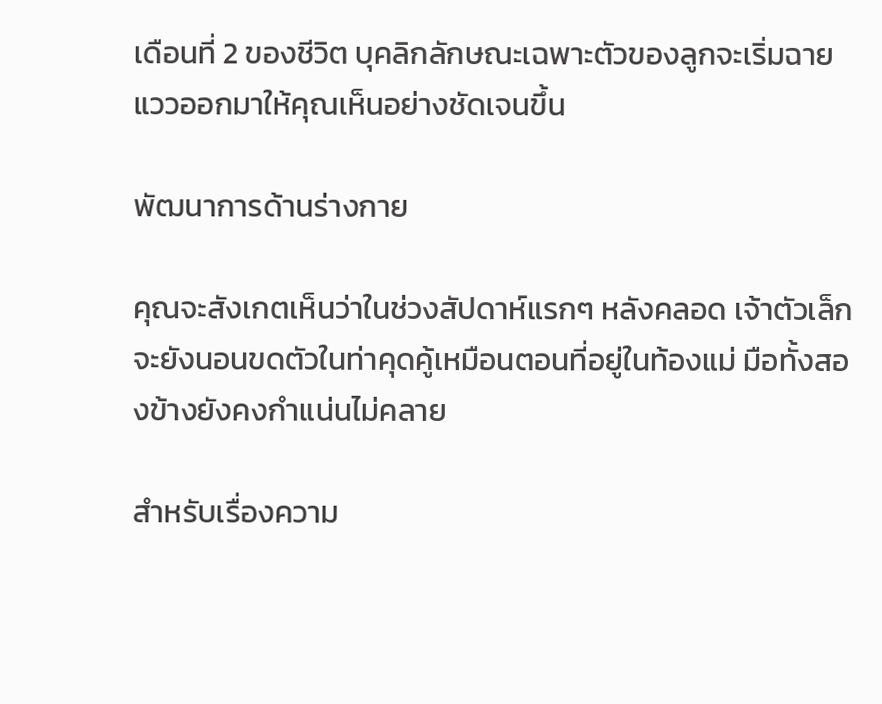เดือนที่ 2 ของชีวิต บุคลิกลักษณะเฉพาะตัวของลูกจะเริ่มฉายแววออกมาให้คุณเห็นอย่างชัดเจนขึ้น

พัฒนาการด้านร่างกาย

คุณจะสังเกตเห็นว่าในช่วงสัปดาห์แรกๆ หลังคลอด เจ้าตัวเล็กจะยังนอนขดตัวในท่าคุดคู้เหมือนตอนที่อยู่ในท้องแม่ มือทั้งสองข้างยังคงกำแน่นไม่คลาย

สำหรับเรื่องความ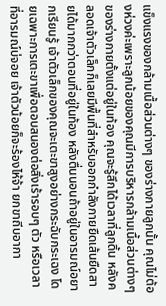แข็งแรงของกล้ามเนื้อส่วนต่างๆ ของร่างกายลูกนั้น คุณไม่ต้องห่วงค่ะเพราะลูกน้อยของคุณมีการบริหารกล้ามเนื้อส่วนต่างๆ ของร่างกายตั้งแต่อยู่ในท้อง คุณจะรู้สึกได้เวลาที่ลูกดิ้น หลังคลอดเจ้าตัวเล็กก็เลยมีพื้นที่สำหรับออกกำลังกายยืดเส้นยืดสายได้มากกว่าตอนที่อยู่ในท้อง หลังตื่นนอนถ้าอยู่ในอารมณ์อยากเรียนรู้ เจ้าตัวเล็กของคุณจะเตะขาสูงอย่างกระฉับกระเฉง โดยเฉพาะการเตะขาเพื่อตอบสนองต่อสิ่งเร้ารอบๆ ตัว หรือเวลาที่อารมณ์บ่จอย เจ้าตัวน้อยก็จะร้องไห้จ้า ยกขาถีบอากา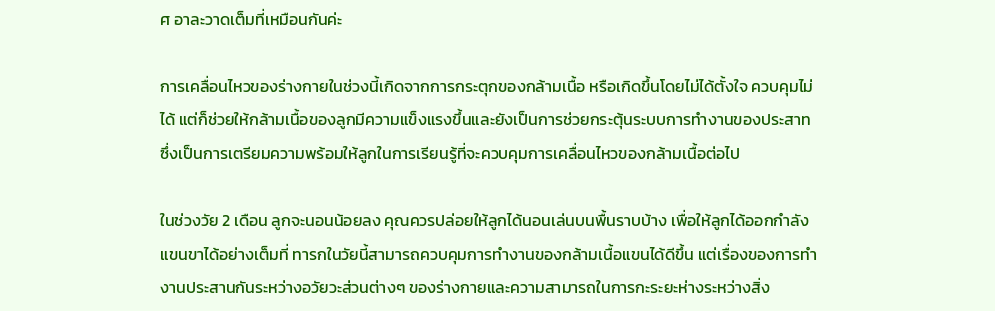ศ อาละวาดเต็มที่เหมือนกันค่ะ

การเคลื่อนไหวของร่างกายในช่วงนี้เกิดจากการกระตุกของกล้ามเนื้อ หรือเกิดขึ้นโดยไม่ได้ตั้งใจ ควบคุมไม่ได้ แต่ก็ช่วยให้กล้ามเนื้อของลูกมีความแข็งแรงขึ้นและยังเป็นการช่วยกระตุ้นระบบการทำงานของประสาท ซึ่งเป็นการเตรียมความพร้อมให้ลูกในการเรียนรู้ที่จะควบคุมการเคลื่อนไหวของกล้ามเนื้อต่อไป

ในช่วงวัย 2 เดือน ลูกจะนอนน้อยลง คุณควรปล่อยให้ลูกได้นอนเล่นบนพื้นราบบ้าง เพื่อให้ลูกได้ออกกำลังแขนขาได้อย่างเต็มที่ ทารกในวัยนี้สามารถควบคุมการทำงานของกล้ามเนื้อแขนได้ดีขึ้น แต่เรื่องของการทำงานประสานกันระหว่างอวัยวะส่วนต่างๆ ของร่างกายและความสามารถในการกะระยะห่างระหว่างสิ่ง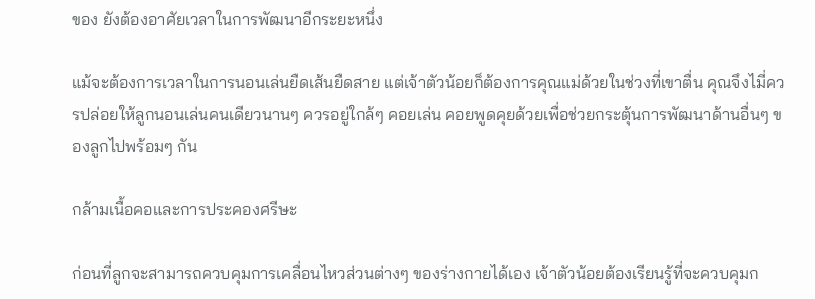ของ ยังต้องอาศัยเวลาในการพัฒนาอีกระยะหนึ่ง

แม้จะต้องการเวลาในการนอนเล่นยืดเส้นยืดสาย แต่เจ้าตัวน้อยก็ต้องการคุณแม่ด้วยในช่วงที่เขาตื่น คุณจึงไมี่ควรปล่อยให้ลูกนอนเล่นคนเดียวนานๆ ควรอยู่ใกล้ๆ คอยเล่น คอยพูดคุยด้วยเพื่อช่วยกระตุ้นการพัฒนาด้านอื่นๆ ของลูกไปพร้อมๆ กัน

กล้ามเนื้อคอและการประคองศรีษะ

ก่อนที่ลูกจะสามารถควบคุมการเคลื่อนไหวส่วนต่างๆ ของร่างกายได้เอง เจ้าตัวน้อยต้องเรียนรู้ที่จะควบคุมก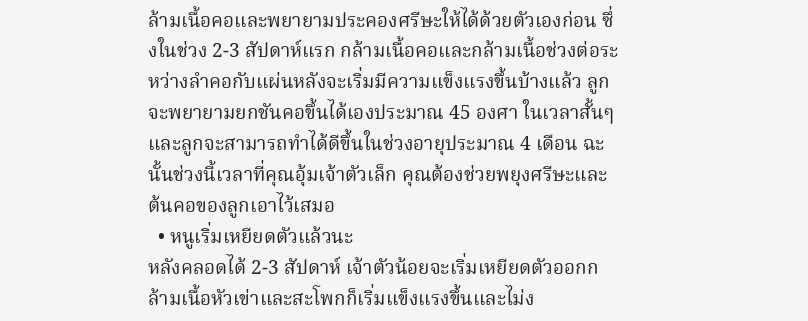ล้ามเนื้อคอและพยายามประคองศรีษะให้ได้ด้วยตัวเองก่อน ซึ่งในช่วง 2-3 สัปดาห์แรก กล้ามเนื้อคอและกล้ามเนื้อช่วงต่อระหว่างลำคอกับแผ่นหลังจะเริ่มมีความแข็งแรงขึ้นบ้างแล้ว ลูกจะพยายามยกชันคอขึ้นได้เองประมาณ 45 องศา ในเวลาสั้นๆ และลูกจะสามารถทำได้ดีขึ้นในช่วงอายุประมาณ 4 เดือน ฉะนั้นช่วงนี้เวลาที่คุณอุ้มเจ้าตัวเล็ก คุณต้องช่วยพยุงศรีษะและต้นคอของลูกเอาไว้เสมอ
  • หนูเริ่มเหยียดตัวแล้วนะ
หลังคลอดได้ 2-3 สัปดาห์ เจ้าตัวน้อยจะเริ่มเหยียดตัวออกกล้ามเนื้อหัวเข่าและสะโพกก็เริ่มแข็งแรงขึ้นและไม่ง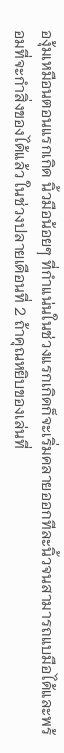องุ้มเหมือนตอนแรกเกิด นิ้วมือน้อยๆ ที่กำแน่นในช่วงแรกเกิดก็จะเริ่มคลายออกทีละนิ้วจนสามารถแบมือได้และพร้อมที่จะกำสิ่งของได้แล้ว ในช่วงปลายเดือนที่ 2 ถ้าคุณหยิบของเล่นที่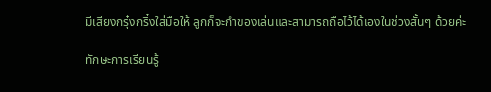มีเสียงกรุ๋งกริ๋งใส่มือให้ ลูกก็จะกำของเล่นและสามารถถือไว้ได้เองในช่วงสั้นๆ ด้วยค่ะ

ทักษะการเรียนรู้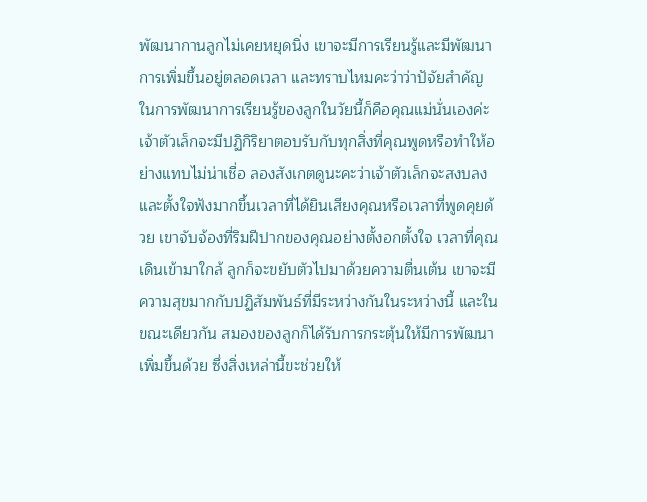พัฒนากานลูกไม่เคยหยุดนิ่ง เขาจะมีการเรียนรู้และมีพัฒนาการเพิ่มขึ้นอยู่ตลอดเวลา และทราบไหมคะว่าว่าปัจัยสำคัญในการพัฒนาการเรียนรู้ของลูกในวัยนี้ก็คือคุณแม่นั่นเองค่ะ เจ้าตัวเล็กจะมีปฏิกิริยาตอบรับกับทุกสิ่งที่คุณพูดหรือทำให้อย่างแทบไม่น่าเชื่อ ลองสังเกตดูนะคะว่าเจ้าตัวเล็กจะสงบลงและตั้งใจฟังมากขึ้นเวลาที่ได้ยินเสียงคุณหรือเวลาที่พูดคุยด้วย เขาจับจ้องที่ริมฝีปากของคุณอย่างตั้งอกตั้งใจ เวลาที่คุณเดินเข้ามาใกล้ ลูกก็จะขยับตัวไปมาด้วยความตื่นเต้น เขาจะมีความสุขมากกับปฏิสัมพันธ์ที่มีระหว่างกันในระหว่างนี้ และในขณะเดียวกัน สมองของลูกก็ได้รับการกระตุ้นให้มีการพัฒนาเพิ่มขึ้นด้วย ซึ่งสิ่งเหล่านี้ขะช่วยให้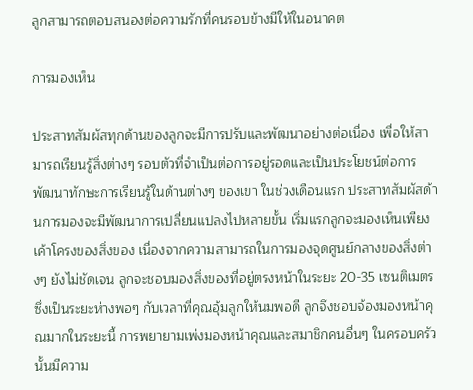ลูกสามารถตอบสนองต่อความรักที่คนรอบข้างมีให้ในอนาคต

การมองเห็น

ประสาทสัมผัสทุกด้านของลูกจะมีการปรับและพัฒนาอย่างต่อเนื่อง เพื่อให้สามารถเรียนรู้สิ่งต่างๆ รอบตัวที่จำเป็นต่อการอยู่รอดและเป็นประโยชน์ต่อการพัฒนาทักษะการเรียนรู้ในด้านต่างๆ ของเขา ในช่วงเดือนแรก ประสาทสัมผัสด้านการมองจะมีพัฒนาการเปลี่ยนแปลงไปหลายขั้น เริ่มแรกลูกจะมองเห็นเพียงเค้าโครงของสิ่งของ เนื่องจากความสามารถในการมองจุดศูนย์กลางของสิ่งต่างๆ ยังไม่ชัดเจน ลูกจะชอบมองสิ่งของที่อยู่ตรงหน้าในระยะ 20-35 เซนติเมตร ซึ่งเป็นระยะห่างพอๆ กับเวลาที่คุณอุ้มลูกให้นมพอดี ลูกจึงชอบจ้องมองหน้าคุณมากในระยะนี้ การพยายามเพ่งมองหน้าคุณและสมาชิกคนอื่นๆ ในครอบครัวนั้นมีความ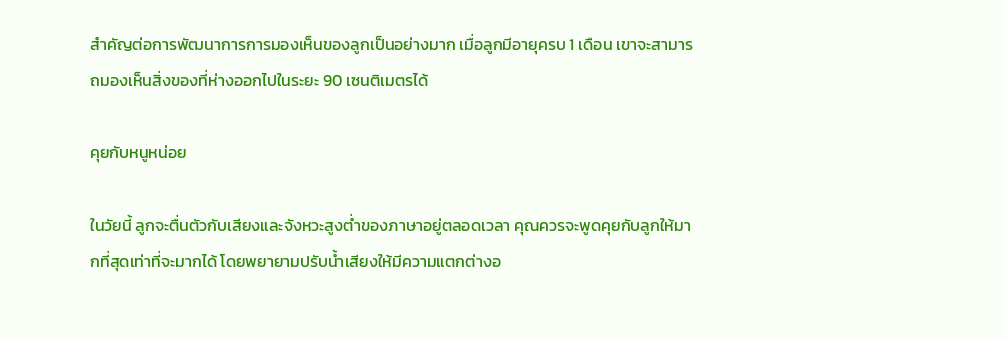สำคัญต่อการพัฒนาการการมองเห็นของลูกเป็นอย่างมาก เมื่อลูกมีอายุครบ 1 เดือน เขาจะสามารถมองเห็นสิ่งของที่ห่างออกไปในระยะ 90 เซนติเมตรได้

คุยกับหนูหน่อย

ในวัยนี้ ลูกจะตื่นตัวกับเสียงและจังหวะสูงต่ำของภาษาอยู่ตลอดเวลา คุณควรจะพูดคุยกับลูกให้มากที่สุดเท่าที่จะมากได้ โดยพยายามปรับน้ำเสียงให้มีความแตกต่างอ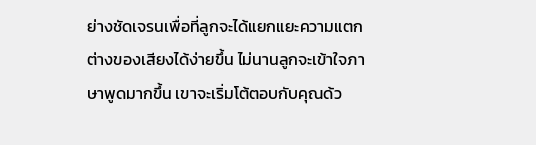ย่างชัดเจรนเพื่อที่ลูกจะได้แยกแยะความแตกต่างของเสียงได้ง่ายขึ้น ไม่นานลูกจะเข้าใจภาษาพูดมากขึ้น เขาจะเริ่มโต้ตอบกับคุณด้ว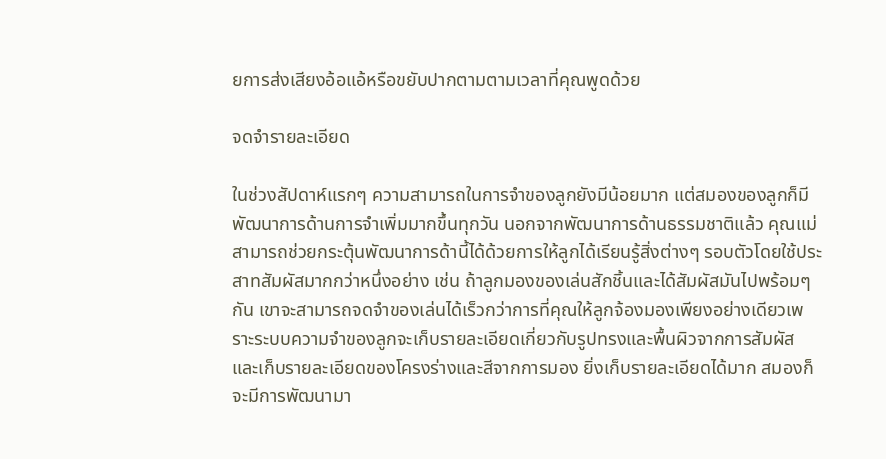ยการส่งเสียงอ้อแอ้หรือขยับปากตามตามเวลาที่คุณพูดด้วย

จดจำรายละเอียด

ในช่วงสัปดาห์แรกๆ ความสามารถในการจำของลูกยังมีน้อยมาก แต่สมองของลูกก็มีพัฒนาการด้านการจำเพิ่มมากขึ้นทุกวัน นอกจากพัฒนาการด้านธรรมชาติแล้ว คุณแม่สามารถช่วยกระตุ้นพัฒนาการด้านี้ได้ด้วยการให้ลูกได้เรียนรู้สิ่งต่างๆ รอบตัวโดยใช้ประสาทสัมผัสมากกว่าหนึ่งอย่าง เช่น ถ้าลูกมองของเล่นสักชิ้นและได้สัมผัสมันไปพร้อมๆ กัน เขาจะสามารถจดจำของเล่นได้เร็วกว่าการที่คุณให้ลูกจ้องมองเพียงอย่างเดียวเพราะระบบความจำของลูกจะเก็บรายละเอียดเกี่ยวกับรูปทรงและพื้นผิวจากการสัมผัส และเก็บรายละเอียดของโครงร่างและสีจากการมอง ยิ่งเก็บรายละเอียดได้มาก สมองก็จะมีการพัฒนามา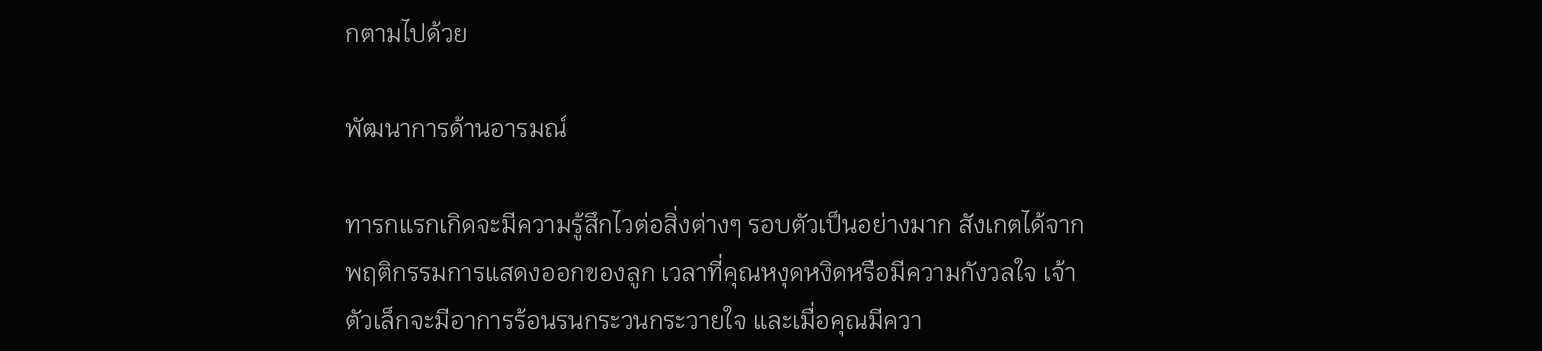กตามไปด้วย

พัฒนาการด้านอารมณ์

ทารกแรกเกิดจะมีความรู้สึกไวต่อสิ่งต่างๆ รอบตัวเป็นอย่างมาก สังเกตได้จากพฤติกรรมการแสดงออกของลูก เวลาที่คุณหงุดหงิดหรือมีความกังวลใจ เจ้าตัวเล็กจะมีอาการร้อนรนกระวนกระวายใจ และเมื่อคุณมีควา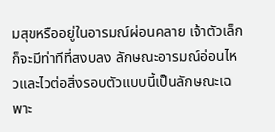มสุขหรืออยู่ในอารมณ์ผ่อนคลาย เจ้าตัวเล็กก็จะมีท่าทีที่สงบลง ลักษณะอารมณ์อ่อนไหวและไวต่อสิ่งรอบตัวแบบนี้เป็นลักษณะเฉพาะ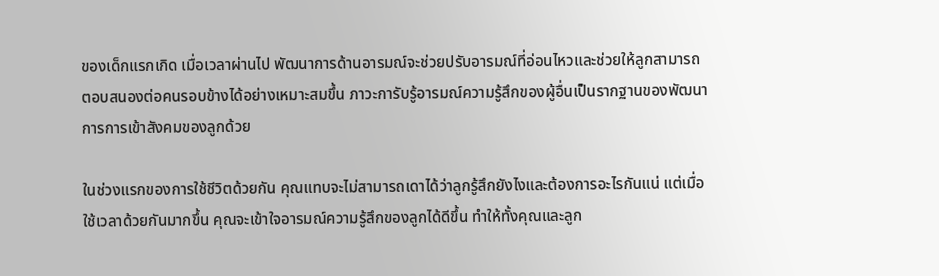ของเด็กแรกเกิด เมื่อเวลาผ่านไป พัฒนาการด้านอารมณ์จะช่วยปรับอารมณ์ที่อ่อนไหวและช่วยให้ลูกสามารถตอบสนองต่อคนรอบข้างได้อย่างเหมาะสมขึ้น ภาวะการับรู้อารมณ์ความรู้สึกของผู้อื่นเป็นรากฐานของพัฒนาการการเข้าสังคมของลูกด้วย

ในช่วงแรกของการใช้ชีวิตด้วยกัน คุณแทบจะไม่สามารถเดาได้ว่าลูกรู้สึกยังไงและต้องการอะไรกันแน่ แต่เมื่อใช้เวลาด้วยกันมากขึ้น คุณจะเข้าใจอารมณ์ความรู้สึกของลูกได้ดีขึ้น ทำให้ทั้งคุณและลูก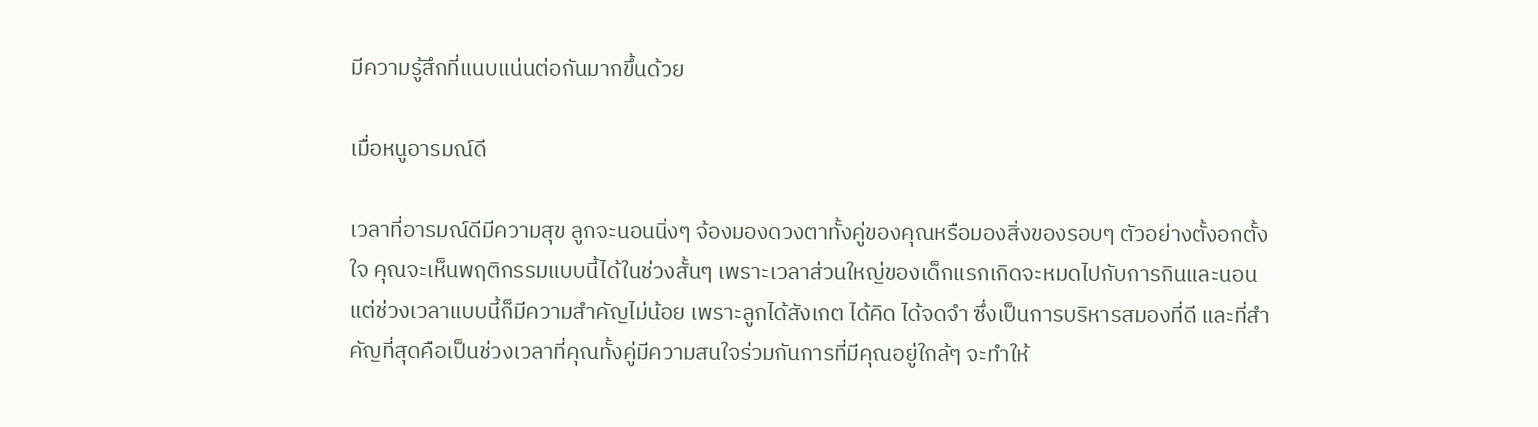มีความรู้สึกที่แนบแน่นต่อกันมากขึ้นด้วย

เมื่อหนูอารมณ์ดี

เวลาที่อารมณ์ดีมีความสุข ลูกจะนอนนิ่งๆ จ้องมองดวงตาทั้งคู่ของคุณหรือมองสิ่งของรอบๆ ตัวอย่างตั้งอกตั้งใจ คุณจะเห็นพฤติกรรมแบบนี้ได้ในช่วงสั้นๆ เพราะเวลาส่วนใหญ่ของเด็กแรกเกิดจะหมดไปกับการกินและนอน แต่ช่วงเวลาแบบนี้ก็มีความสำคัญไม่น้อย เพราะลูกได้สังเกต ได้คิด ได้จดจำ ซึ่งเป็นการบริหารสมองที่ดี และที่สำคัญที่สุดคือเป็นช่วงเวลาที่คุณทั้งคู่มีความสนใจร่วมกันการที่มีคุณอยู่ใกล้ๆ จะทำให้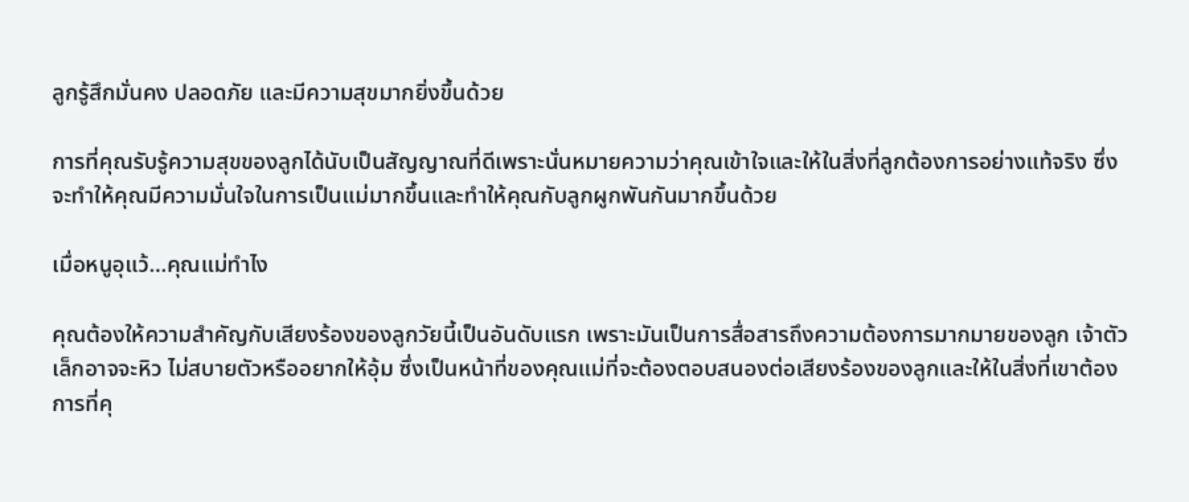ลูกรู้สึกมั่นคง ปลอดภัย และมีความสุขมากยิ่งขึ้นด้วย

การที่คุณรับรู้ความสุขของลูกได้นับเป็นสัญญาณที่ดีเพราะนั่นหมายความว่าคุณเข้าใจและให้ในสิ่งที่ลูกต้องการอย่างแท้จริง ซึ่งจะทำให้คุณมีความมั่นใจในการเป็นแม่มากขึ้นและทำให้คุณกับลูกผูกพันกันมากขึ้นด้วย

เมื่อหนูอุแว้…คุณแม่ทำไง

คุณต้องให้ความสำคัญกับเสียงร้องของลูกวัยนี้เป็นอันดับแรก เพราะมันเป็นการสื่อสารถึงความต้องการมากมายของลูก เจ้าตัวเล็กอาจจะหิว ไม่สบายตัวหรืออยากให้อุ้ม ซึ่งเป็นหน้าที่ของคุณแม่ที่จะต้องตอบสนองต่อเสียงร้องของลูกและให้ในสิ่งที่เขาต้องการที่คุ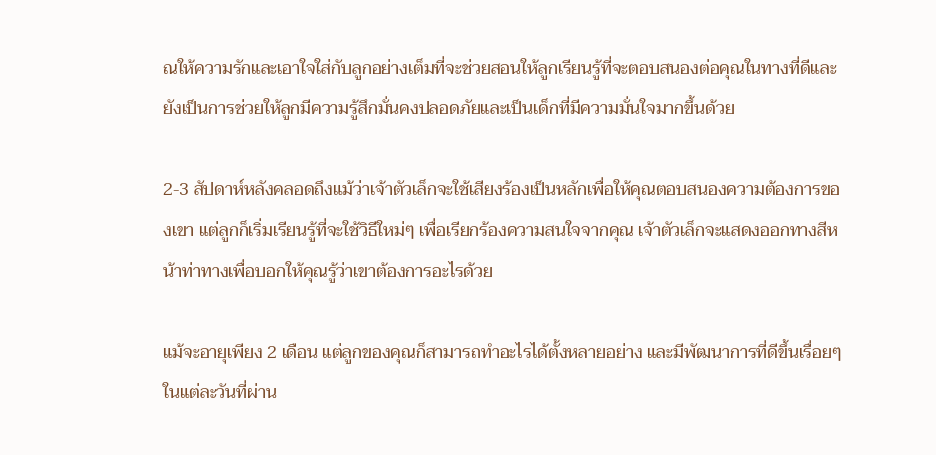ณให้ความรักและเอาใจใส่กับลูกอย่างเต็มที่จะช่วยสอนให้ลูกเรียนรู้ที่จะตอบสนองต่อคุณในทางที่ดีและยังเป็นการช่วยให้ลูกมีความรู้สึกมั่นคงปลอดภัยและเป็นเด็กที่มีความมั่นใจมากขึ้นด้วย

2-3 สัปดาห์หลังคลอดถึงแม้ว่าเจ้าตัวเล็กจะใช้เสียงร้องเป็นหลักเพื่อให้คุณตอบสนองความต้องการของเขา แต่ลูกก็เริ่มเรียนรู้ที่จะใช้วิธีใหม่ๆ เพื่อเรียกร้องความสนใจจากคุณ เจ้าตัวเล็กจะแสดงออกทางสีหน้าท่าทางเพื่อบอกให้คุณรู้ว่าเขาต้องการอะไรด้วย

แม้จะอายุเพียง 2 เดือน แต่ลูกของคุณก็สามารถทำอะไรได้ตั้งหลายอย่าง และมีพัฒนาการที่ดีขึ้นเรื่อยๆ ในแต่ละวันที่ผ่าน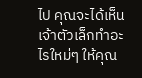ไป คุณจะได้เห็นเจ้าตัวเล็กทำอะไรใหม่ๆ ให้คุณ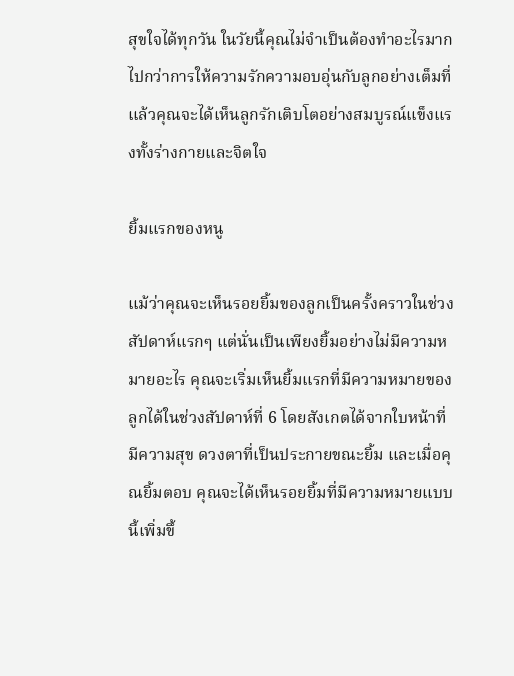สุขใจได้ทุกวัน ในวัยนี้คุณไม่จำเป็นต้องทำอะไรมากไปกว่าการให้ความรักความอบอุ่นกับลูกอย่างเต็มที่ แล้วคุณจะได้เห็นลูกรักเติบโตอย่างสมบูรณ์แข็งแรงทั้งร่างกายและจิตใจ

ยิ้มแรกของหนู

แม้ว่าคุณจะเห็นรอยยิ้มของลูกเป็นครั้งคราวในช่วงสัปดาห์แรกๆ แต่นั่นเป็นเพียงยิ้มอย่างไม่มีความหมายอะไร คุณจะเริ่มเห็นยิ้มแรกที่มีความหมายของลูกได้ในช่วงสัปดาห์ที่ 6 โดยสังเกตได้จากใบหน้าที่มีความสุข ดวงตาที่เป็นประกายขณะยิ้ม และเมื่อคุณยิ้มตอบ คุณจะได้เห็นรอยยิ้มที่มีความหมายแบบนี้เพิ่มขึ้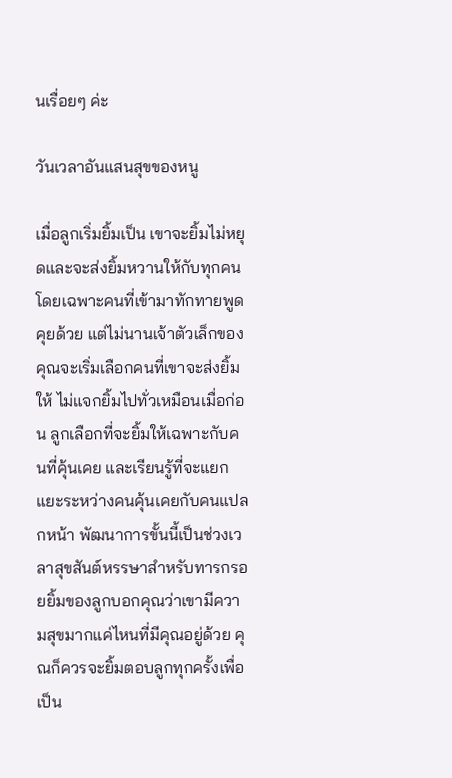นเรื่อยๆ ค่ะ

วันเวลาอันแสนสุขของหนู

เมื่อลูกเริ่มยิ้มเป็น เขาจะยิ้มไม่หยุดและจะส่งยิ้มหวานให้กับทุกคนโดยเฉพาะคนที่เข้ามาทักทายพูดคุยด้วย แต่ไม่นานเจ้าตัวเล็กของคุณจะเริ่มเลือกคนที่เขาจะส่งยิ้มให้ ไม่แจกยิ้มไปทั่วเหมือนเมื่อก่อน ลูกเลือกที่จะยิ้มให้เฉพาะกับคนที่คุ้นเคย และเรียนรู้ที่จะแยกแยะระหว่างคนคุ้นเคยกับคนแปลกหน้า พัฒนาการขั้นนี้เป็นช่วงเวลาสุขสันต์หรรษาสำหรับทารกรอยยิ้มของลูกบอกคุณว่าเขามีความสุขมากแค่ไหนที่มีคุณอยู่ด้วย คุณก็ควรจะยิ้มตอบลูกทุกครั้งเพื่อเป็น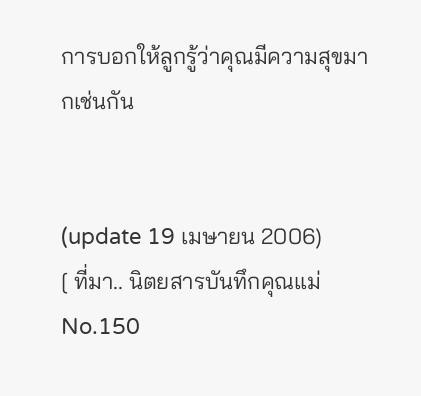การบอกให้ลูกรู้ว่าคุณมีความสุขมากเช่นกัน


(update 19 เมษายน 2006)
[ ที่มา.. นิตยสารบันทึกคุณแม่ No.150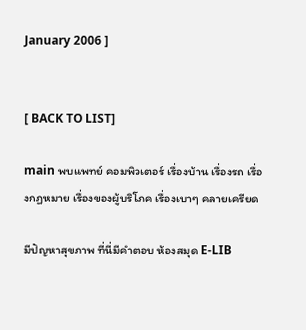January 2006 ]


[ BACK TO LIST]

main พบแพทย์ คอมพิวเตอร์ เรื่องบ้าน เรื่องรถ เรื่องกฏหมาย เรื่องของผู้บริโภค เรื่องเบาๆ คลายเครียด

มีปัญหาสุขภาพ ที่นี่มีคำตอบ ห้องสมุด E-LIB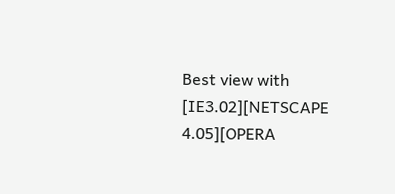Best view with [IE3.02][NETSCAPE 4.05][OPERA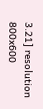3.21] resolution 800x600